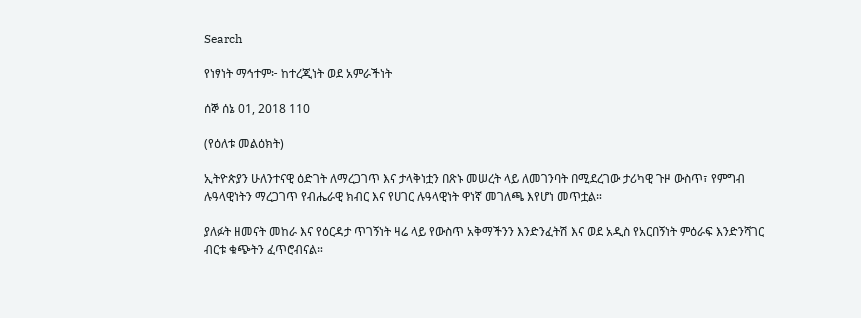Search

የነፃነት ማኅተም፦ ከተረጂነት ወደ አምራችነት

ሰኞ ሰኔ 01, 2018 110

(የዕለቱ መልዕክት)

ኢትዮጵያን ሁለንተናዊ ዕድገት ለማረጋገጥ እና ታላቅነቷን በጽኑ መሠረት ላይ ለመገንባት በሚደረገው ታሪካዊ ጉዞ ውስጥ፣ የምግብ ሉዓላዊነትን ማረጋገጥ የብሔራዊ ክብር እና የሀገር ሉዓላዊነት ዋነኛ መገለጫ እየሆነ መጥቷል።

ያለፉት ዘመናት መከራ እና የዕርዳታ ጥገኝነት ዛሬ ላይ የውስጥ አቅማችንን እንድንፈትሽ እና ወደ አዲስ የአርበኝነት ምዕራፍ እንድንሻገር ብርቱ ቁጭትን ፈጥሮብናል።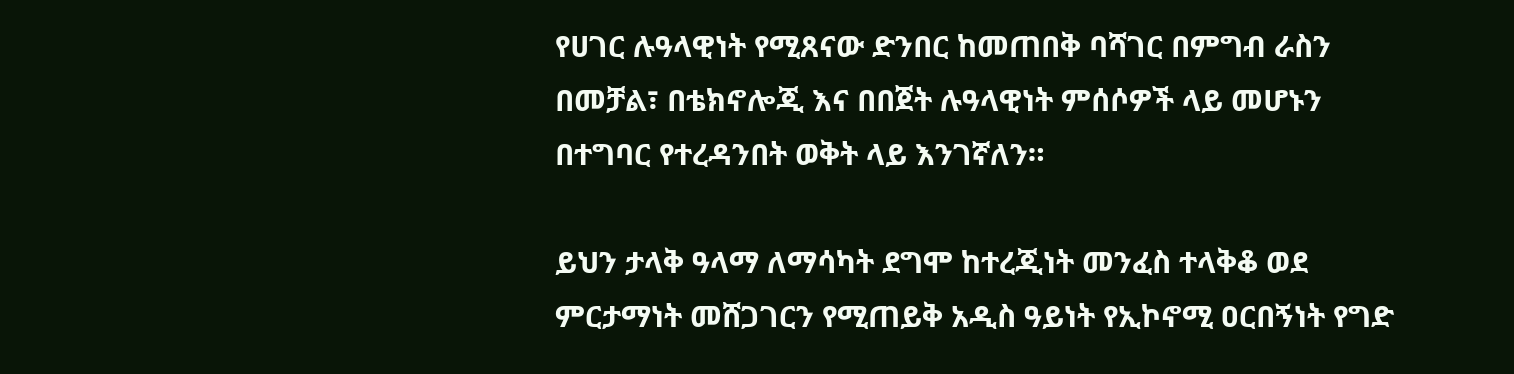የሀገር ሉዓላዊነት የሚጸናው ድንበር ከመጠበቅ ባሻገር በምግብ ራስን በመቻል፣ በቴክኖሎጂ እና በበጀት ሉዓላዊነት ምሰሶዎች ላይ መሆኑን በተግባር የተረዳንበት ወቅት ላይ እንገኛለን።

ይህን ታላቅ ዓላማ ለማሳካት ደግሞ ከተረጂነት መንፈስ ተላቅቆ ወደ ምርታማነት መሸጋገርን የሚጠይቅ አዲስ ዓይነት የኢኮኖሚ ዐርበኝነት የግድ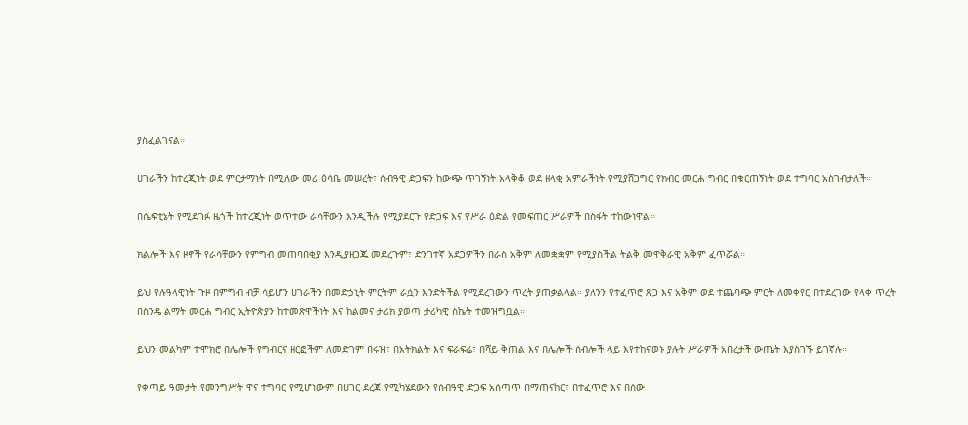ያስፈልገናል።

ሀገራችን ከተረጂነት ወደ ምርታማነት በሚለው መሪ ዕሳቤ መሠረት፣ ሰብዓዊ ድጋፍን ከውጭ ጥገኝነት አላቅቆ ወደ ዘላቂ አምራችነት የሚያሸጋግር የክብር መርሐ ግብር በቁርጠኝነት ወደ ተግባር አስገብታለች።

በሴፍቲኔት የሚደገፉ ዜጎች ከተረጂነት ወጥተው ራሳቸውን እንዲችሉ የሚያደርጉ የድጋፍ እና የሥራ ዕድል የመፍጠር ሥራዎች በስፋት ተከውነዋል።

ክልሎች እና ዞኖች የራሳቸውን የምግብ መጠባበቂያ እንዲያዘጋጁ መደረጉም፣ ድንገተኛ አደጋዎችን በራስ አቅም ለመቋቋም የሚያስችል ትልቅ መዋቅራዊ አቅም ፈጥሯል።

ይህ የሉዓላዊነት ጉዞ በምግብ ብቻ ሳይሆን ሀገራችን በመድኃኒት ምርትም ራሷን እንድትችል የሚደረገውን ጥረት ያጠቃልላል። ያለንን የተፈጥሮ ጸጋ እና አቅም ወደ ተጨባጭ ምርት ለመቀየር በተደረገው የላቀ ጥረት በስንዴ ልማት መርሐ ግብር ኢትዮጵያን ከተመጽዋችነት እና ከልመና ታሪክ ያወጣ ታሪካዊ ስኬት ተመዝግቧል።

ይህን መልካም ተሞክሮ በሌሎች የግብርና ዘርፎችም ለመድገም በሩዝ፣ በአትክልት እና ፍራፍሬ፣ በሻይ ቅጠል እና በሌሎች ሰብሎች ላይ እየተከናወኑ ያሉት ሥራዎች አበረታች ውጤት እያስገኙ ይገኛሉ።

የቀጣይ ዓመታት የመንግሥት ዋና ተግባር የሚሆነውም በሀገር ደረጃ የሚካሄደውን የሰብዓዊ ድጋፍ አሰጣጥ በማጠናከር፣ በተፈጥሮ እና በሰው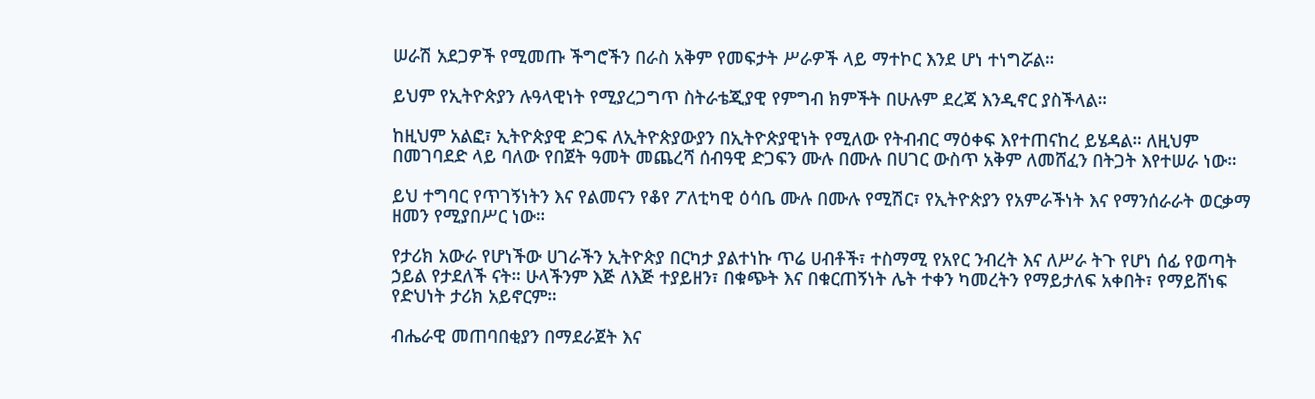ሠራሽ አደጋዎች የሚመጡ ችግሮችን በራስ አቅም የመፍታት ሥራዎች ላይ ማተኮር እንደ ሆነ ተነግሯል።

ይህም የኢትዮጵያን ሉዓላዊነት የሚያረጋግጥ ስትራቴጂያዊ የምግብ ክምችት በሁሉም ደረጃ እንዲኖር ያስችላል።

ከዚህም አልፎ፣ ኢትዮጵያዊ ድጋፍ ለኢትዮጵያውያን በኢትዮጵያዊነት የሚለው የትብብር ማዕቀፍ እየተጠናከረ ይሄዳል። ለዚህም በመገባደድ ላይ ባለው የበጀት ዓመት መጨረሻ ሰብዓዊ ድጋፍን ሙሉ በሙሉ በሀገር ውስጥ አቅም ለመሸፈን በትጋት እየተሠራ ነው።

ይህ ተግባር የጥገኝነትን እና የልመናን የቆየ ፖለቲካዊ ዕሳቤ ሙሉ በሙሉ የሚሽር፣ የኢትዮጵያን የአምራችነት እና የማንሰራራት ወርቃማ ዘመን የሚያበሥር ነው።

የታሪክ አውራ የሆነችው ሀገራችን ኢትዮጵያ በርካታ ያልተነኩ ጥሬ ሀብቶች፣ ተስማሚ የአየር ንብረት እና ለሥራ ትጉ የሆነ ሰፊ የወጣት ኃይል የታደለች ናት። ሁላችንም እጅ ለእጅ ተያይዘን፣ በቁጭት እና በቁርጠኝነት ሌት ተቀን ካመረትን የማይታለፍ አቀበት፣ የማይሸነፍ የድህነት ታሪክ አይኖርም።

ብሔራዊ መጠባበቂያን በማደራጀት እና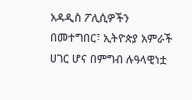አዳዲስ ፖሊሲዎችን በመተግበር፣ ኢትዮጵያ አምራች ሀገር ሆና በምግብ ሉዓላዊነቷ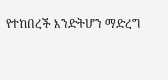የተከበረች እንድትሆን ማድረግ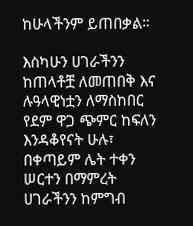ከሁላችንም ይጠበቃል።

እስካሁን ሀገራችንን ከጠላቶቿ ለመጠበቅ እና ሉዓላዊነቷን ለማስከበር የደም ዋጋ ጭምር ከፍለን እንዳቆየናት ሁሉ፣ በቀጣይም ሌት ተቀን ሠርተን በማምረት ሀገራችንን ከምግብ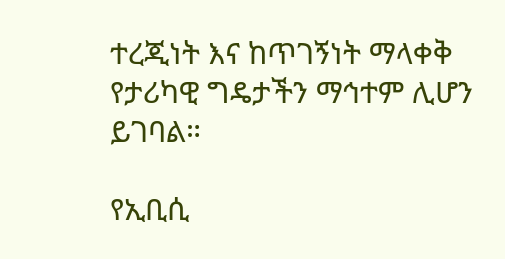ተረጂነት እና ከጥገኝነት ማላቀቅ የታሪካዊ ግዴታችን ማኅተም ሊሆን ይገባል።

የኢቢሲ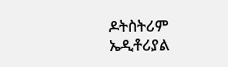ዶትስትሪም ኤዲቶሪያል